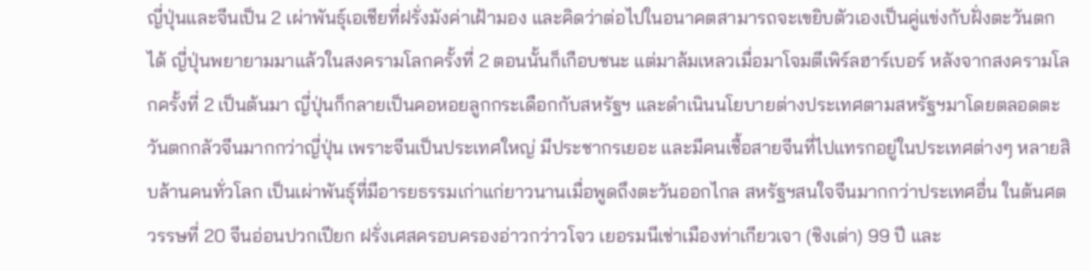ญี่ปุ่นและจีนเป็น 2 เผ่าพันธุ์เอเชียที่ฝรั่งมังค่าเฝ้ามอง และคิดว่าต่อไปในอนาคตสามารถจะเขยิบตัวเองเป็นคู่แข่งกับฝั่งตะวันตกได้ ญี่ปุ่นพยายามมาแล้วในสงครามโลกครั้งที่ 2 ตอนนั้นก็เกือบชนะ แต่มาล้มเหลวเมื่อมาโจมตีเพิร์ลฮาร์เบอร์ หลังจากสงครามโลกครั้งที่ 2 เป็นต้นมา ญี่ปุ่นก็กลายเป็นคอหอยลูกกระเดือกกับสหรัฐฯ และดำเนินนโยบายต่างประเทศตามสหรัฐฯมาโดยตลอดตะวันตกกลัวจีนมากกว่าญี่ปุ่น เพราะจีนเป็นประเทศใหญ่ มีประชากรเยอะ และมีคนเชื้อสายจีนที่ไปแทรกอยู่ในประเทศต่างๆ หลายสิบล้านคนทั่วโลก เป็นเผ่าพันธุ์ที่มีอารยธรรมเก่าแก่ยาวนานเมื่อพูดถึงตะวันออกไกล สหรัฐฯสนใจจีนมากกว่าประเทศอื่น ในต้นศตวรรษที่ 20 จีนอ่อนปวกเปียก ฝรั่งเศสครอบครองอ่าวกว่าวโจว เยอรมนีเช่าเมืองท่าเกียวเจา (ชิงเต่า) 99 ปี และ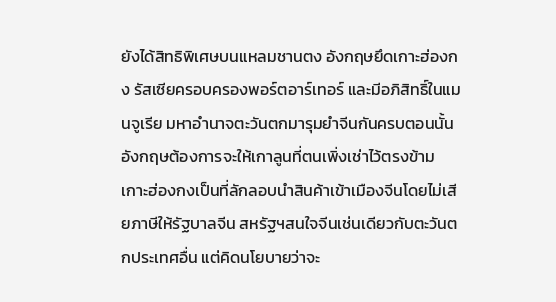ยังได้สิทธิพิเศษบนแหลมชานตง อังกฤษยึดเกาะฮ่องกง รัสเซียครอบครองพอร์ตอาร์เทอร์ และมีอภิสิทธิ์ในแมนจูเรีย มหาอำนาจตะวันตกมารุมยำจีนกันครบตอนนั้น อังกฤษต้องการจะให้เกาลูนที่ตนเพิ่งเช่าไว้ตรงข้ามเกาะฮ่องกงเป็นที่ลักลอบนำสินค้าเข้าเมืองจีนโดยไม่เสียภาษีให้รัฐบาลจีน สหรัฐฯสนใจจีนเช่นเดียวกับตะวันตกประเทศอื่น แต่คิดนโยบายว่าจะ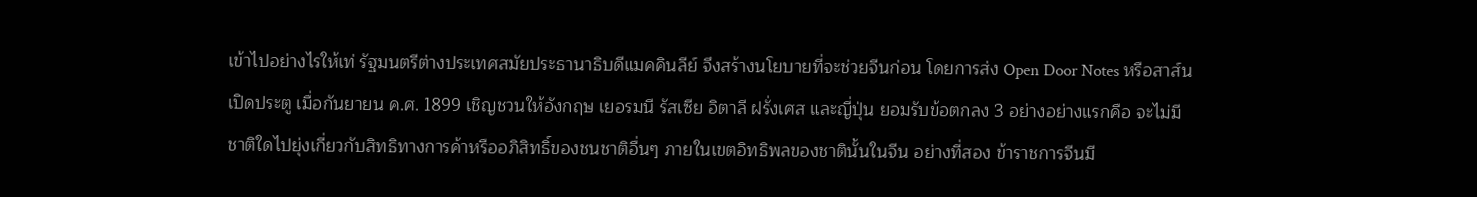เข้าไปอย่างไรให้เท่ รัฐมนตรีต่างประเทศสมัยประธานาธิบดีแมคคินลีย์ จึงสร้างนโยบายที่จะช่วยจีนก่อน โดยการส่ง Open Door Notes หรือสาส์นเปิดประตู เมื่อกันยายน ค.ศ. 1899 เชิญชวนให้อังกฤษ เยอรมนี รัสเซีย อิตาลี ฝรั่งเศส และญี่ปุ่น ยอมรับข้อตกลง 3 อย่างอย่างแรกคือ จะไม่มีชาติใดไปยุ่งเกี่ยวกับสิทธิทางการค้าหรืออภิสิทธิ์ของชนชาติอื่นๆ ภายในเขตอิทธิพลของชาตินั้นในจีน อย่างที่สอง ข้าราชการจีนมี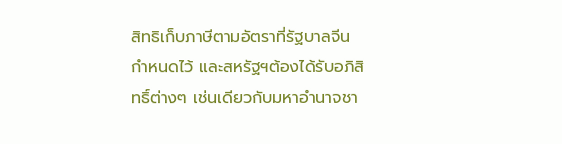สิทธิเก็บภาษีตามอัตราที่รัฐบาลจีนกำหนดไว้ และสหรัฐฯต้องได้รับอภิสิทธิ์ต่างๆ เช่นเดียวกับมหาอำนาจชา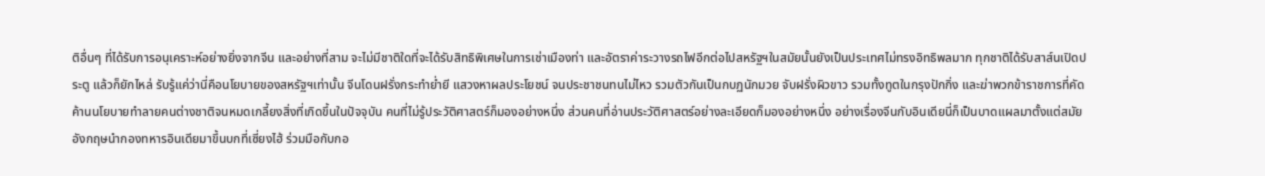ติอื่นๆ ที่ได้รับการอนุเคราะห์อย่างยิ่งจากจีน และอย่างที่สาม จะไม่มีชาติใดที่จะได้รับสิทธิพิเศษในการเช่าเมืองท่า และอัตราค่าระวางรถไฟอีกต่อไปสหรัฐฯในสมัยนั้นยังเป็นประเทศไม่ทรงอิทธิพลมาก ทุกชาติได้รับสาส์นเปิดประตู แล้วก็ยักไหล่ รับรู้แค่ว่านี่คือนโยบายของสหรัฐฯเท่านั้น จีนโดนฝรั่งกระทำย่ำยี แสวงหาผลประโยชน์ จนประชาชนทนไม่ไหว รวมตัวกันเป็นกบฏนักมวย จับฝรั่งผิวขาว รวมทั้งทูตในกรุงปักกิ่ง และฆ่าพวกข้าราชการที่คัดค้านนโยบายทำลายคนต่างชาติจนหมดเกลี้ยงสิ่งที่เกิดขึ้นในปัจจุบัน คนที่ไม่รู้ประวัติศาสตร์ก็มองอย่างหนึ่ง ส่วนคนที่อ่านประวัติศาสตร์อย่างละเอียดก็มองอย่างหนึ่ง อย่างเรื่องจีนกับอินเดียนี่ก็เป็นบาดแผลมาตั้งแต่สมัยอังกฤษนำกองทหารอินเดียมาขึ้นบกที่เซี่ยงไฮ้ ร่วมมือกับกอ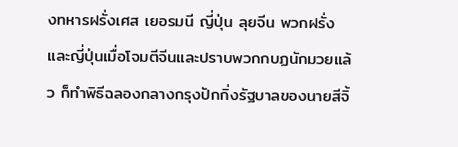งทหารฝรั่งเศส เยอรมนี ญี่ปุ่น ลุยจีน พวกฝรั่งและญี่ปุ่นเมื่อโจมตีจีนและปราบพวกกบฏนักมวยแล้ว ก็ทำพิธีฉลองกลางกรุงปักกิ่งรัฐบาลของนายสีจิ้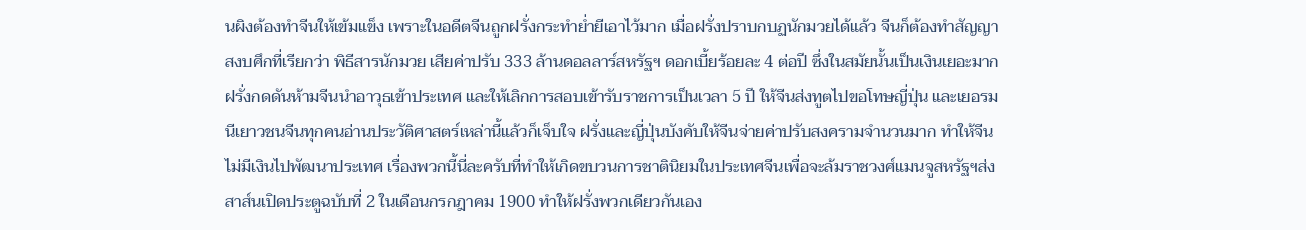นผิงต้องทำจีนให้เข้มแข็ง เพราะในอดีตจีนถูกฝรั่งกระทำย่ำยีเอาไว้มาก เมื่อฝรั่งปราบกบฏนักมวยได้แล้ว จีนก็ต้องทำสัญญาสงบศึกที่เรียกว่า พิธีสารนักมวย เสียค่าปรับ 333 ล้านดอลลาร์สหรัฐฯ ดอกเบี้ยร้อยละ 4 ต่อปี ซึ่งในสมัยนั้นเป็นเงินเยอะมาก ฝรั่งกดดันห้ามจีนนำอาวุธเข้าประเทศ และให้เลิกการสอบเข้ารับราชการเป็นเวลา 5 ปี ให้จีนส่งทูตไปขอโทษญี่ปุ่น และเยอรมนีเยาวชนจีนทุกคนอ่านประวัติศาสตร์เหล่านี้แล้วก็เจ็บใจ ฝรั่งและญี่ปุ่นบังคับให้จีนจ่ายค่าปรับสงครามจำนวนมาก ทำให้จีนไม่มีเงินไปพัฒนาประเทศ เรื่องพวกนี้นี่ละครับที่ทำให้เกิดขบวนการชาตินิยมในประเทศจีนเพื่อจะล้มราชวงศ์แมนจูสหรัฐฯส่งสาส์นเปิดประตูฉบับที่ 2 ในเดือนกรกฎาคม 1900 ทำให้ฝรั่งพวกเดียวกันเอง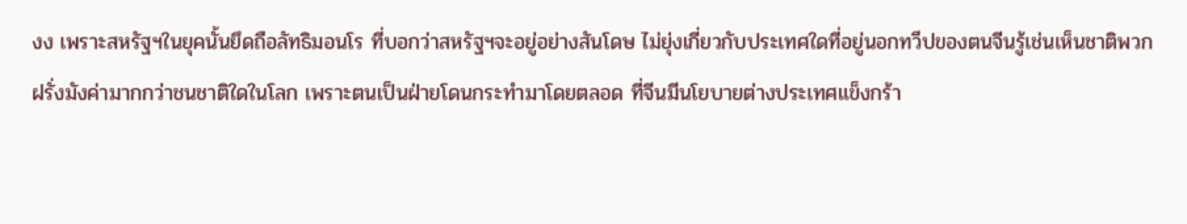งง เพราะสหรัฐฯในยุคนั้นยึดถือลัทธิมอนโร ที่บอกว่าสหรัฐฯจะอยู่อย่างสันโดษ ไม่ยุ่งเกี่ยวกับประเทศใดที่อยู่นอกทวีปของตนจีนรู้เช่นเห็นชาติพวกฝรั่งมังค่ามากกว่าชนชาติใดในโลก เพราะตนเป็นฝ่ายโดนกระทำมาโดยตลอด ที่จีนมีนโยบายต่างประเทศแข็งกร้า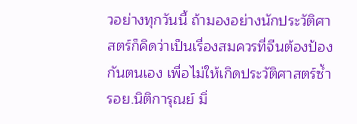วอย่างทุกวันนี้ ถ้ามองอย่างนักประวัติศาสตร์ก็คิดว่าเป็นเรื่องสมควรที่จีนต้องป้องกันตนเอง เพื่อไม่ให้เกิดประวัติศาสตร์ซ้ำรอย.นิติการุณย์ มิ่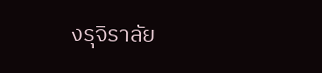งรุจิราลัย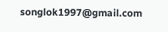songlok1997@gmail.com